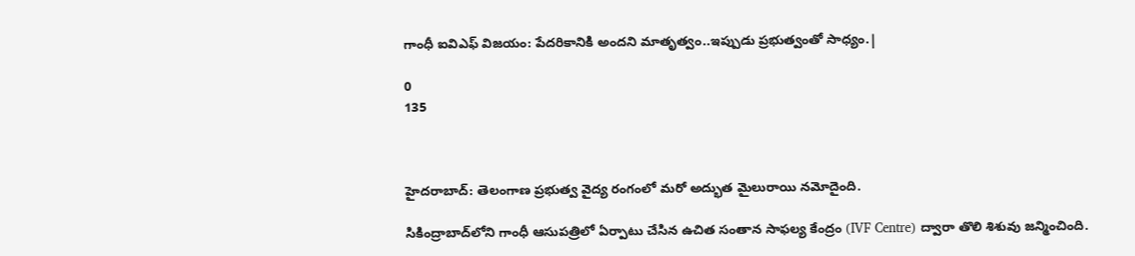గాంధీ ఐవిఎఫ్ విజయం: పేదరికానికి అందని మాతృత్వం..ఇప్పుడు ప్రభుత్వంతో సాధ్యం.|

0
135



హైదరాబాద్: తెలంగాణ ప్రభుత్వ వైద్య రంగంలో మరో అద్భుత మైలురాయి నమోదైంది.

సికింద్రాబాద్‌లోని గాంధీ ఆసుపత్రిలో ఏర్పాటు చేసిన ఉచిత సంతాన సాఫల్య కేంద్రం (IVF Centre) ద్వారా తొలి శిశువు జన్మించింది.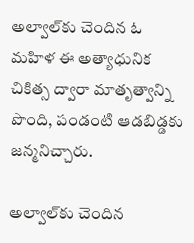అల్వాల్‌కు చెందిన ఓ మహిళ ఈ అత్యాధునిక చికిత్స ద్వారా మాతృత్వాన్ని పొంది, పండంటి ఆడబిడ్డకు జన్మనిచ్చారు.

అల్వాల్‌కు చెందిన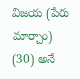విజయ (పేరు మార్చాం) (30) అనే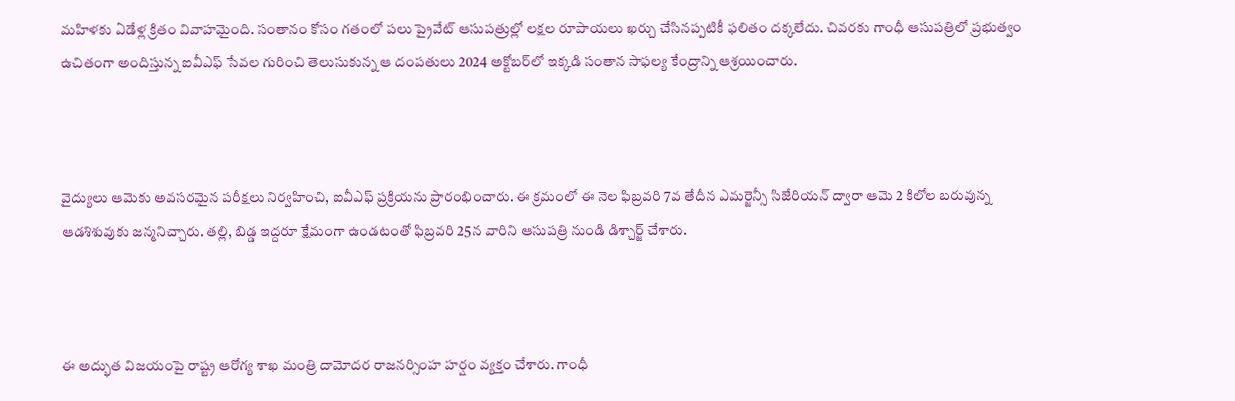మహిళకు ఏడేళ్ల క్రితం వివాహమైంది. సంతానం కోసం గతంలో పలు ప్రైవేట్ ఆసుపత్రుల్లో లక్షల రూపాయలు ఖర్చు చేసినప్పటికీ ఫలితం దక్కలేదు. చివరకు గాంధీ ఆసుపత్రిలో ప్రభుత్వం ఉచితంగా అందిస్తున్న ఐవీఎఫ్ సేవల గురించి తెలుసుకున్న ఆ దంపతులు 2024 అక్టోబర్‌లో ఇక్కడి సంతాన సాఫల్య కేంద్రాన్ని ఆశ్రయించారు.



వైద్యులు ఆమెకు అవసరమైన పరీక్షలు నిర్వహించి, ఐవీఎఫ్ ప్రక్రియను ప్రారంభించారు. ఈ క్రమంలో ఈ నెల ఫిబ్రవరి 7వ తేదీన ఎమర్జెన్సీ సిజేరియన్ ద్వారా ఆమె 2 కిలోల బరువున్న ఆడశిశువుకు జన్మనిచ్చారు. తల్లి, బిడ్డ ఇద్దరూ క్షేమంగా ఉండటంతో ఫిబ్రవరి 25న వారిని ఆసుపత్రి నుండి డిశ్చార్జ్ చేశారు.



ఈ అద్భుత విజయంపై రాష్ట్ర ఆరోగ్య శాఖ మంత్రి దామోదర రాజనర్సింహ హర్షం వ్యక్తం చేశారు. గాంధీ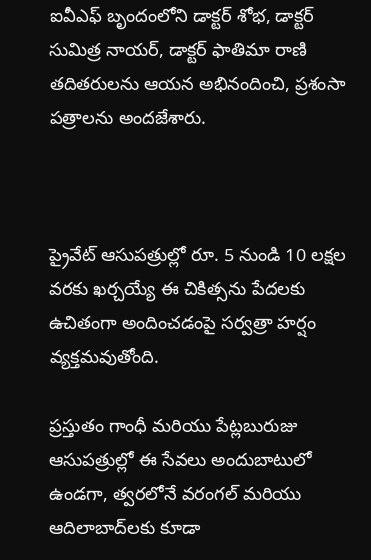ఐవీఎఫ్ బృందంలోని డాక్టర్ శోభ, డాక్టర్ సుమిత్ర నాయర్, డాక్టర్ ఫాతిమా రాణి తదితరులను ఆయన అభినందించి, ప్రశంసా పత్రాలను అందజేశారు.



ప్రైవేట్ ఆసుపత్రుల్లో రూ. 5 నుండి 10 లక్షల వరకు ఖర్చయ్యే ఈ చికిత్సను పేదలకు ఉచితంగా అందించడంపై సర్వత్రా హర్షం వ్యక్తమవుతోంది.

ప్రస్తుతం గాంధీ మరియు పేట్లబురుజు ఆసుపత్రుల్లో ఈ సేవలు అందుబాటులో ఉండగా, త్వరలోనే వరంగల్ మరియు ఆదిలాబాద్‌లకు కూడా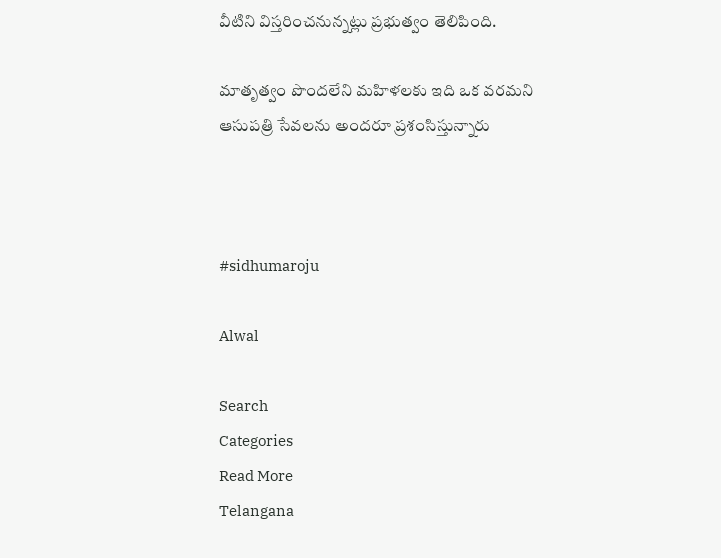వీటిని విస్తరించనున్నట్లు ప్రభుత్వం తెలిపింది.

మాతృత్వం పొందలేని మహిళలకు ఇది ఒక వరమని  ఆసుపత్రి సేవలను అందరూ ప్రశంసిస్తున్నారు



#sidhumaroju

Alwal

Search
Categories
Read More
Telangana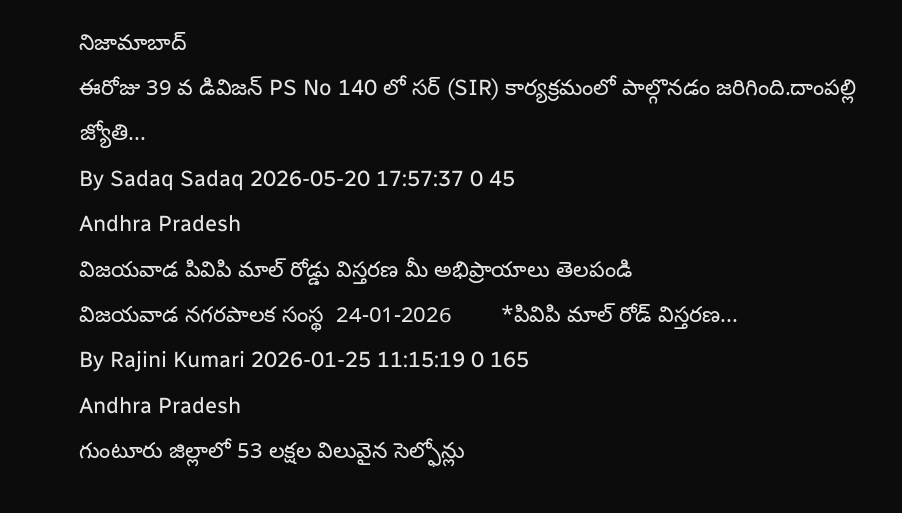నిజామాబాద్
ఈరోజు 39 వ డివిజన్ PS No 140 లో సర్ (SIR) కార్యక్రమంలో పాల్గొనడం జరిగింది.దాంపల్లి జ్యోతి...
By Sadaq Sadaq 2026-05-20 17:57:37 0 45
Andhra Pradesh
విజయవాడ పివిపి మాల్ రోడ్డు విస్తరణ మీ అభిప్రాయాలు తెలపండి
విజయవాడ నగరపాలక సంస్థ  24-01-2026        *పివిపి మాల్ రోడ్ విస్తరణ...
By Rajini Kumari 2026-01-25 11:15:19 0 165
Andhra Pradesh
గుంటూరు జిల్లాలో 53 లక్షల విలువైన సెల్ఫోన్లు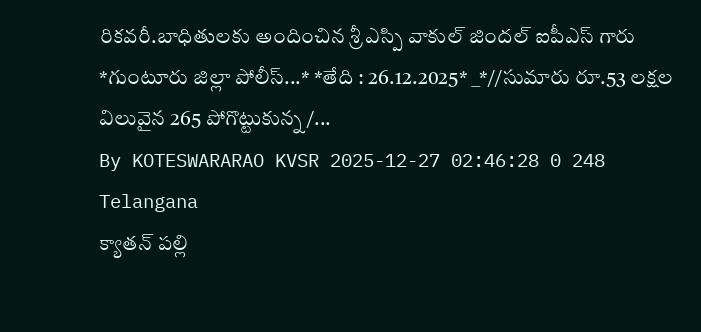రికవరీ.బాధితులకు అందించిన శ్రీ ఎస్పి వాకుల్ జిందల్ ఐపీఎస్ గారు
*గుంటూరు జిల్లా పోలీస్...* *తేది : 26.12.2025* _*//సుమారు రూ.53 లక్షల విలువైన 265 పోగొట్టుకున్న /...
By KOTESWARARAO KVSR 2025-12-27 02:46:28 0 248
Telangana
క్యాతన్ పల్లి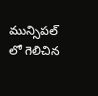మున్సిపల్ లో గెలిచిన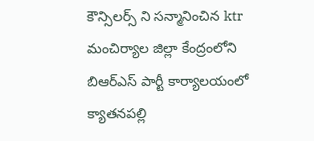కౌన్సిలర్స్ ని సన్మానించిన ktr
మంచిర్యాల జిల్లా కేంద్రంలోని బిఆర్ఎస్ పార్టీ కార్యాలయంలో క్యాతనపల్లి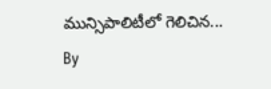మున్సిపాలిటీలో గెలిచిన...
By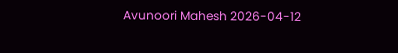Avunoori Mahesh 2026-04-12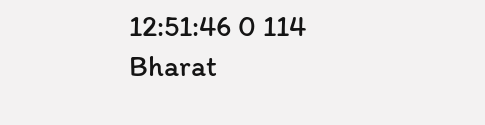12:51:46 0 114
Bharat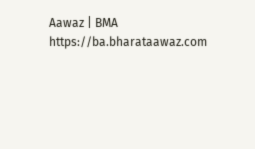Aawaz | BMA https://ba.bharataawaz.com